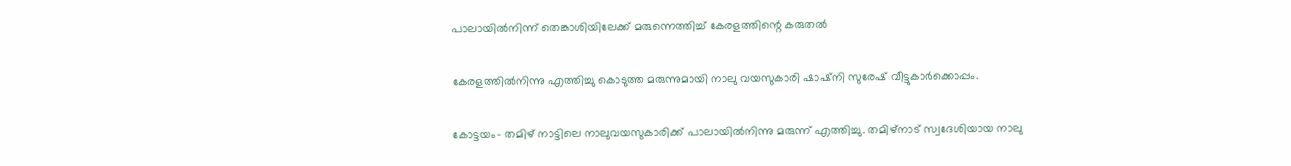പാലായില്‍നിന്ന് തെങ്കാശിയിലേക്ക് മരുന്നെത്തിച്ച് കേരളത്തിന്റെ കരുതല്‍

കേരളത്തില്‍നിന്നു എത്തിച്ചു കൊടുത്ത മരുന്നുമായി നാലു വയസുകാരി ഷാഷ്‌നി സുരേഷ് വീട്ടുകാര്‍ക്കൊപ്പം.

കോട്ടയം- തമിഴ് നാട്ടിലെ നാലുവയസുകാരിക്ക് പാലായില്‍നിന്നു മരുന്ന് എത്തിച്ചു. തമിഴ്‌നാട് സ്വദേശിയായ നാലു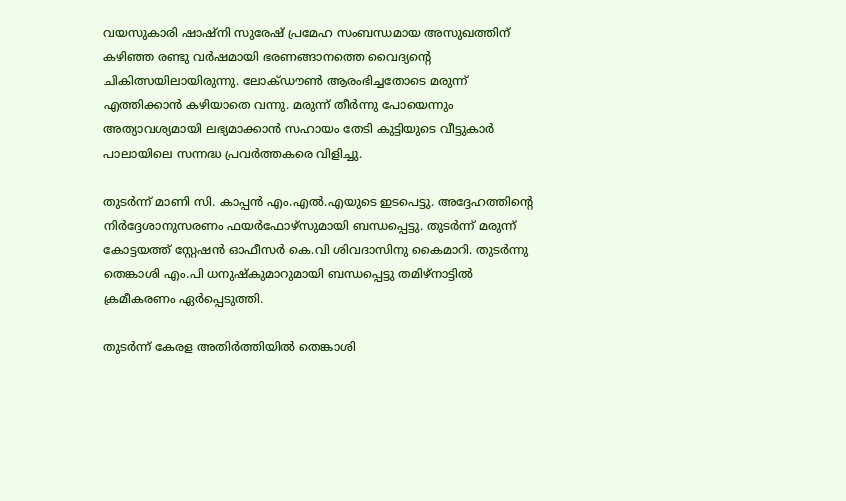വയസുകാരി ഷാഷ്‌നി സുരേഷ് പ്രമേഹ സംബന്ധമായ അസുഖത്തിന് കഴിഞ്ഞ രണ്ടു വര്‍ഷമായി ഭരണങ്ങാനത്തെ വൈദ്യന്റെ ചികിത്സയിലായിരുന്നു. ലോക്ഡൗണ്‍ ആരംഭിച്ചതോടെ മരുന്ന് എത്തിക്കാന്‍ കഴിയാതെ വന്നു. മരുന്ന് തീര്‍ന്നു പോയെന്നും അത്യാവശ്യമായി ലഭ്യമാക്കാന്‍ സഹായം തേടി കുട്ടിയുടെ വീട്ടുകാര്‍ പാലായിലെ സന്നദ്ധ പ്രവര്‍ത്തകരെ വിളിച്ചു.

തുടര്‍ന്ന് മാണി സി. കാപ്പന്‍ എം.എല്‍.എയുടെ ഇടപെട്ടു. അദ്ദേഹത്തിന്റെ നിര്‍ദ്ദേശാനുസരണം ഫയര്‍ഫോഴ്‌സുമായി ബന്ധപ്പെട്ടു. തുടര്‍ന്ന് മരുന്ന് കോട്ടയത്ത് സ്റ്റേഷന്‍ ഓഫീസര്‍ കെ.വി ശിവദാസിനു കൈമാറി. തുടര്‍ന്നു തെങ്കാശി എം.പി ധനുഷ്‌കുമാറുമായി ബന്ധപ്പെട്ടു തമിഴ്‌നാട്ടില്‍ ക്രമീകരണം ഏര്‍പ്പെടുത്തി.

തുടര്‍ന്ന് കേരള അതിര്‍ത്തിയില്‍ തെങ്കാശി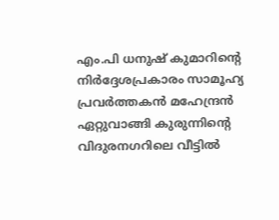എം.പി ധനുഷ് കുമാറിന്റെ നിര്‍ദ്ദേശപ്രകാരം സാമൂഹ്യ പ്രവര്‍ത്തകന്‍ മഹേന്ദ്രന്‍ ഏറ്റുവാങ്ങി കുരുന്നിന്റെ വിദുരനഗറിലെ വീട്ടില്‍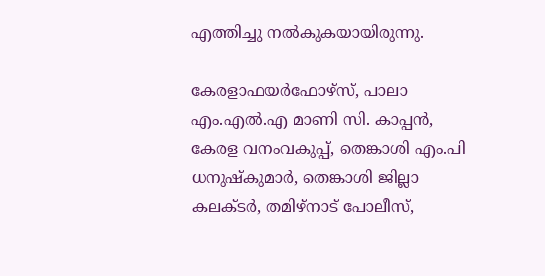എത്തിച്ചു നല്‍കുകയായിരുന്നു.

കേരളാഫയര്‍ഫോഴ്‌സ്, പാലാ എം.എല്‍.എ മാണി സി. കാപ്പന്‍, കേരള വനംവകുപ്പ്, തെങ്കാശി എം.പി ധനുഷ്‌കുമാര്‍, തെങ്കാശി ജില്ലാ കലക്ടര്‍, തമിഴ്‌നാട് പോലീസ്,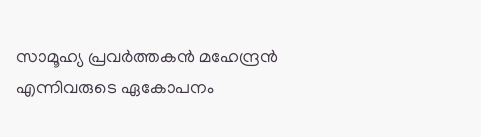സാമൂഹ്യ പ്രവര്‍ത്തകന്‍ മഹേന്ദ്രന്‍ എന്നിവരുടെ ഏകോപനം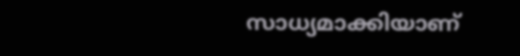സാധ്യമാക്കിയാണ്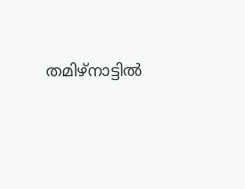തമിഴ്‌നാട്ടില്‍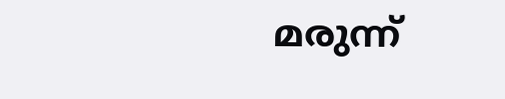മരുന്ന്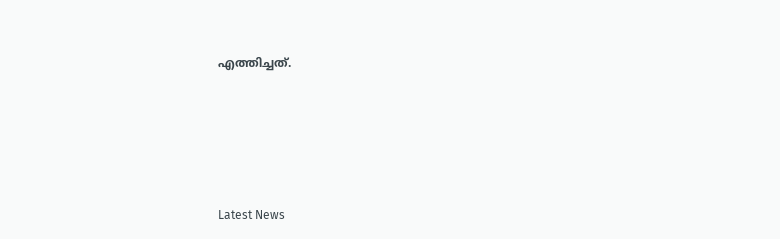എത്തിച്ചത്.





Latest News